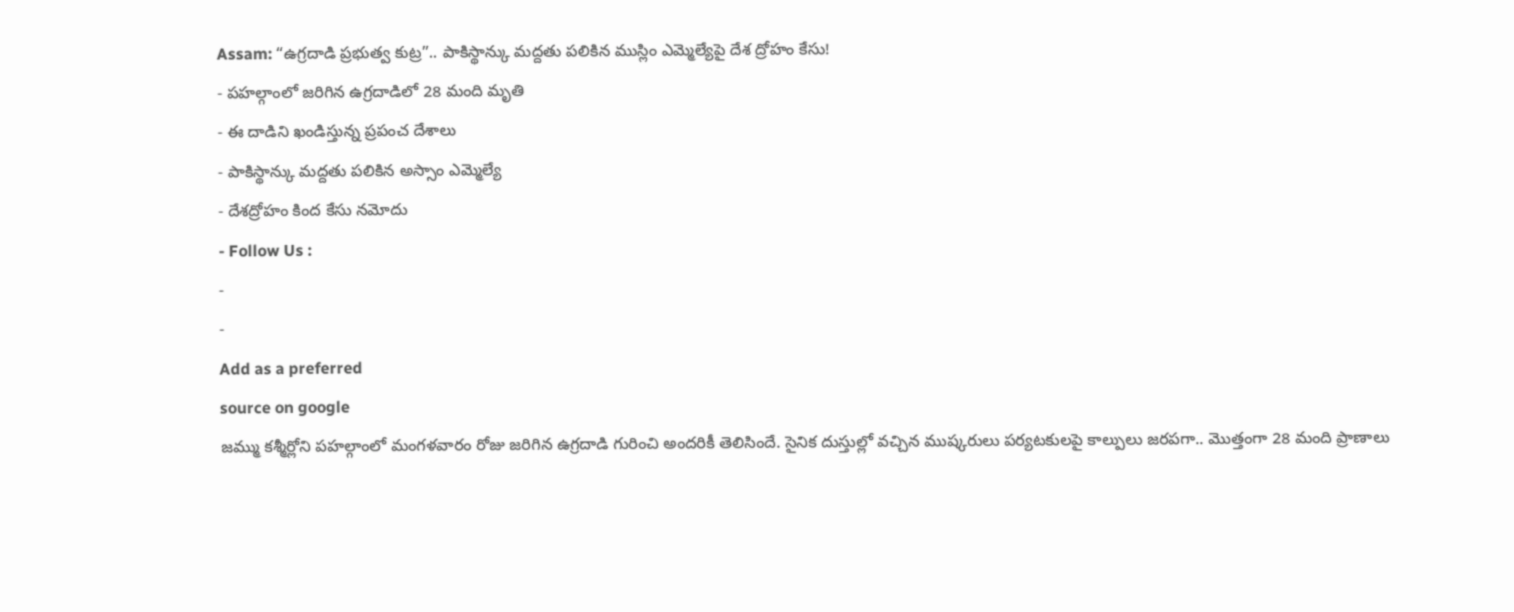Assam: “ఉగ్రదాడి ప్రభుత్వ కుట్ర”.. పాకిస్థాన్కు మద్దతు పలికిన ముస్లిం ఎమ్మెల్యేపై దేశ ద్రోహం కేసు!
- పహల్గాంలో జరిగిన ఉగ్రదాడిలో 28 మంది మృతి
- ఈ దాడిని ఖండిస్తున్న ప్రపంచ దేశాలు
- పాకిస్థాన్కు మద్దతు పలికిన అస్సాం ఎమ్మెల్యే
- దేశద్రోహం కింద కేసు నమోదు
- Follow Us :
-
-
Add as a preferred
source on google
జమ్ము కశ్మీర్లోని పహల్గాంలో మంగళవారం రోజు జరిగిన ఉగ్రదాడి గురించి అందరికీ తెలిసిందే. సైనిక దుస్తుల్లో వచ్చిన ముష్కరులు పర్యటకులపై కాల్పులు జరపగా.. మొత్తంగా 28 మంది ప్రాణాలు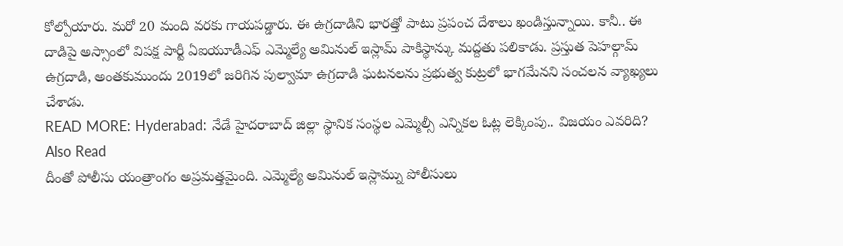కోల్పోయారు. మరో 20 మంది వరకు గాయపడ్డారు. ఈ ఉగ్రదాడిని భారత్తో పాటు ప్రపంచ దేశాలు ఖండిస్తున్నాయి. కానీ.. ఈ దాడిపై అస్సాంలో విపక్ష పార్టీ ఏఐయూడీఎఫ్ ఎమ్మెల్యే అమినుల్ ఇస్లామ్ పాకిస్థాన్కు మద్దతు పలికాడు. ప్రస్తుత పెహల్గామ్ ఉగ్రదాడి, అంతకుముందు 2019లో జరిగిన పుల్వామా ఉగ్రదాడి ఘటనలను ప్రభుత్వ కుట్రలో భాగమేనని సంచలన వ్యాఖ్యలు చేశాడు.
READ MORE: Hyderabad: నేడే హైదరాబాద్ జిల్లా స్థానిక సంస్థల ఎమ్మెల్సీ ఎన్నికల ఓట్ల లెక్కింపు.. విజయం ఎవరిది?
Also Read
దీంతో పోలీసు యంత్రాంగం అప్రమత్తమైంది. ఎమ్మెల్యే అమినుల్ ఇస్లామ్ను పోలీసులు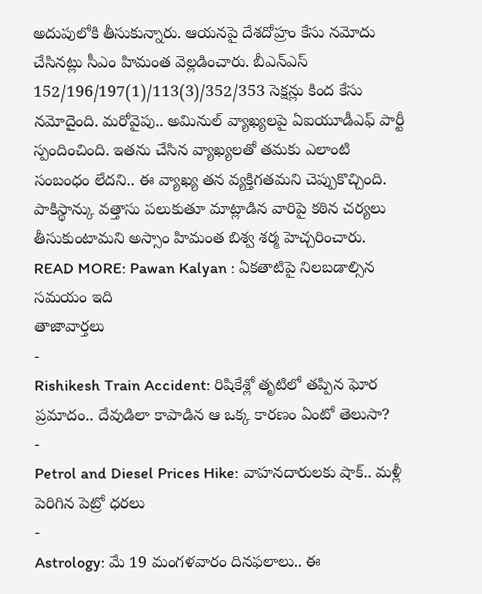అదుపులోకి తీసుకున్నారు. ఆయనపై దేశదోహ్రం కేసు నమోదు చేసినట్లు సీఎం హిమంత వెల్లడించారు. బీఎన్ఎస్ 152/196/197(1)/113(3)/352/353 సెక్షన్లు కింద కేసు నమోదైంది. మరోవైపు.. అమినుల్ వ్యాఖ్యలపై ఏఐయూడీఎఫ్ పార్టీ స్పందించింది. ఇతను చేసిన వ్యాఖ్యలతో తమకు ఎలాంటి సంబంధం లేదని.. ఈ వ్యాఖ్య తన వ్యక్తిగతమని చెప్పుకొచ్చింది. పాకిస్థాన్కు వత్తాసు పలుకుతూ మాట్లాడిన వారిపై కఠిన చర్యలు తీసుకుంటామని అస్సాం హిమంత బిశ్వ శర్మ హెచ్చరించారు.
READ MORE: Pawan Kalyan : ఏకతాటిపై నిలబడాల్సిన సమయం ఇది
తాజావార్తలు
-
Rishikesh Train Accident: రిషికేశ్లో తృటిలో తప్పిన ఘోర ప్రమాదం.. దేవుడిలా కాపాడిన ఆ ఒక్క కారణం ఏంటో తెలుసా?
-
Petrol and Diesel Prices Hike: వాహనదారులకు షాక్.. మళ్లీ పెరిగిన పెట్రో ధరలు
-
Astrology: మే 19 మంగళవారం దినఫలాలు.. ఈ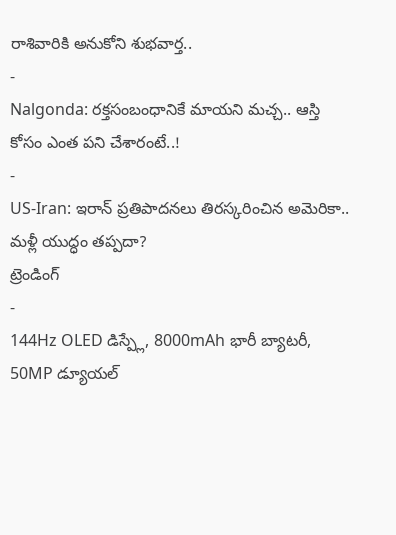రాశివారికి అనుకోని శుభవార్త..
-
Nalgonda: రక్తసంబంధానికే మాయని మచ్చ.. ఆస్తి కోసం ఎంత పని చేశారంటే..!
-
US-Iran: ఇరాన్ ప్రతిపాదనలు తిరస్కరించిన అమెరికా.. మళ్లీ యుద్ధం తప్పదా?
ట్రెండింగ్
-
144Hz OLED డిస్ప్లే, 8000mAh భారీ బ్యాటరీ, 50MP డ్యూయల్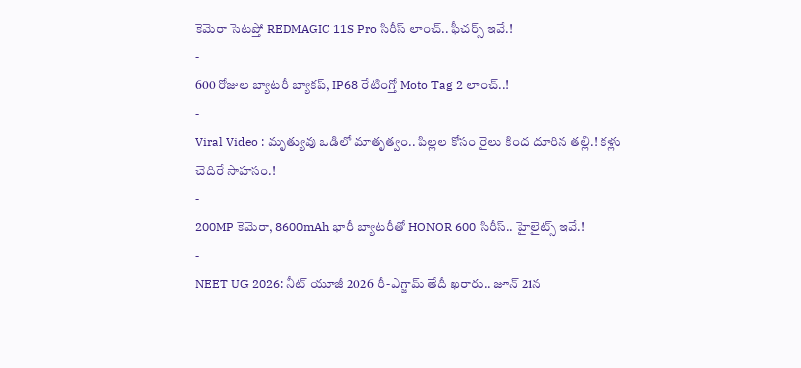కెమెరా సెటప్తో REDMAGIC 11S Pro సిరీస్ లాంచ్.. ఫీచర్స్ ఇవే.!
-
600 రోజుల బ్యాటరీ బ్యాకప్, IP68 రేటింగ్తో Moto Tag 2 లాంచ్..!
-
Viral Video : మృత్యువు ఒడిలో మాతృత్వం.. పిల్లల కోసం రైలు కింద దూరిన తల్లి.! కళ్లు చెదిరే సాహసం.!
-
200MP కెమెరా, 8600mAh భారీ బ్యాటరీతో HONOR 600 సిరీస్.. హైలైట్స్ ఇవే.!
-
NEET UG 2026: నీట్ యూజీ 2026 రీ-ఎగ్జామ్ తేదీ ఖరారు.. జూన్ 21న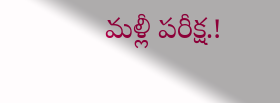మళ్లీ పరీక్ష.!